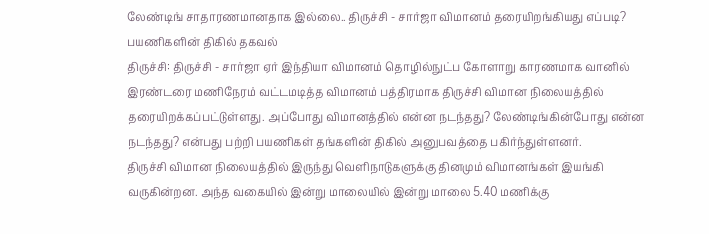லேண்டிங் சாதாரணமானதாக இல்லை.. திருச்சி - சார்ஜா விமானம் தரையிறங்கியது எப்படி? பயணிகளின் திகில் தகவல்
திருச்சி: திருச்சி - சார்ஜா ஏர் இந்தியா விமானம் தொழில்நுட்ப கோளாறு காரணமாக வானில் இரண்டரை மணிநேரம் வட்டமடித்த விமானம் பத்திரமாக திருச்சி விமான நிலையத்தில் தரையிறக்கப்பட்டுள்ளது. அப்போது விமானத்தில் என்ன நடந்தது? லேண்டிங்கின்போது என்ன நடந்தது? என்பது பற்றி பயணிகள் தங்களின் திகில் அனுபவத்தை பகிர்ந்துள்ளனர்.
திருச்சி விமான நிலையத்தில் இருந்து வெளிநாடுகளுக்கு தினமும் விமானங்கள் இயங்கி வருகின்றன. அந்த வகையில் இன்று மாலையில் இன்று மாலை 5.40 மணிக்கு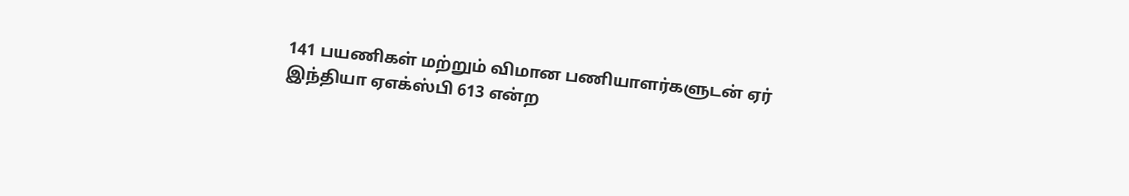141 பயணிகள் மற்றும் விமான பணியாளர்களுடன் ஏர் இந்தியா ஏஎக்ஸ்பி 613 என்ற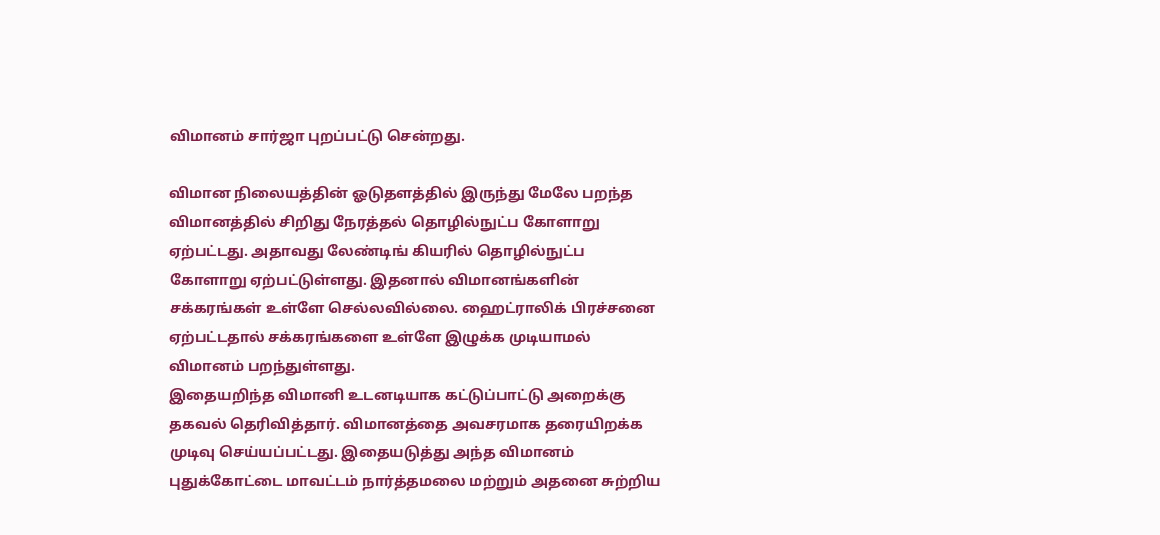விமானம் சார்ஜா புறப்பட்டு சென்றது.

விமான நிலையத்தின் ஓடுதளத்தில் இருந்து மேலே பறந்த விமானத்தில் சிறிது நேரத்தல் தொழில்நுட்ப கோளாறு ஏற்பட்டது. அதாவது லேண்டிங் கியரில் தொழில்நுட்ப கோளாறு ஏற்பட்டுள்ளது. இதனால் விமானங்களின் சக்கரங்கள் உள்ளே செல்லவில்லை. ஹைட்ராலிக் பிரச்சனை ஏற்பட்டதால் சக்கரங்களை உள்ளே இழுக்க முடியாமல் விமானம் பறந்துள்ளது.
இதையறிந்த விமானி உடனடியாக கட்டுப்பாட்டு அறைக்கு தகவல் தெரிவித்தார். விமானத்தை அவசரமாக தரையிறக்க முடிவு செய்யப்பட்டது. இதையடுத்து அந்த விமானம் புதுக்கோட்டை மாவட்டம் நார்த்தமலை மற்றும் அதனை சுற்றிய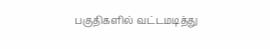பகுதிகளில் வட்டமடித்து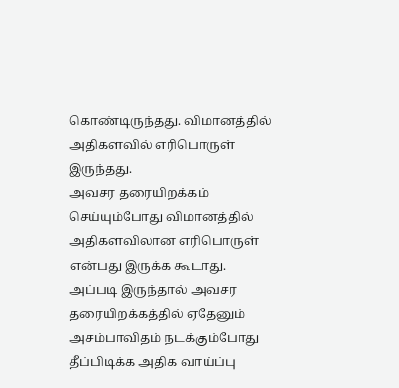கொண்டிருந்தது. விமானத்தில் அதிகளவில் எரிபொருள் இருந்தது.
அவசர தரையிறக்கம் செய்யும்போது விமானத்தில் அதிகளவிலான எரிபொருள் என்பது இருக்க கூடாது. அப்படி இருந்தால் அவசர தரையிறக்கத்தில் ஏதேனும் அசம்பாவிதம் நடக்கும்போது தீப்பிடிக்க அதிக வாய்ப்பு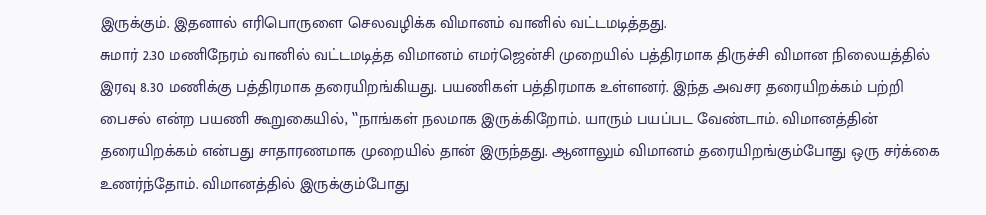இருக்கும். இதனால் எரிபொருளை செலவழிக்க விமானம் வானில் வட்டமடித்தது.
சுமார் 2.30 மணிநேரம் வானில் வட்டமடித்த விமானம் எமர்ஜென்சி முறையில் பத்திரமாக திருச்சி விமான நிலையத்தில் இரவு 8.30 மணிக்கு பத்திரமாக தரையிறங்கியது. பயணிகள் பத்திரமாக உள்ளனர். இந்த அவசர தரையிறக்கம் பற்றி பைசல் என்ற பயணி கூறுகையில், ‛‛நாங்கள் நலமாக இருக்கிறோம். யாரும் பயப்பட வேண்டாம். விமானத்தின் தரையிறக்கம் என்பது சாதாரணமாக முறையில் தான் இருந்தது. ஆனாலும் விமானம் தரையிறங்கும்போது ஒரு சர்க்கை உணர்ந்தோம். விமானத்தில் இருக்கும்போது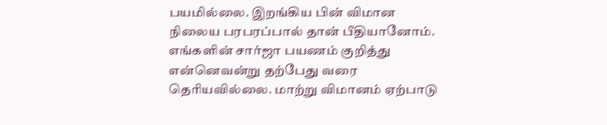பயமில்லை. இறங்கிய பின் விமான நிலைய பரபரப்பால் தான் பீதியானோம். எங்களின் சார்ஜா பயணம் குறித்து என்னெவன்று தற்பேது வரை தெரியவில்லை. மாற்று விமானம் ஏற்பாடு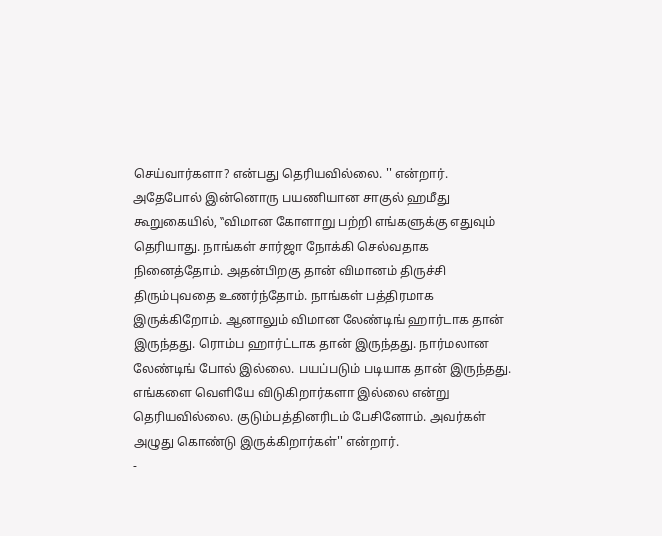செய்வார்களா? என்பது தெரியவில்லை. '' என்றார்.
அதேபோல் இன்னொரு பயணியான சாகுல் ஹமீது கூறுகையில், ‛‛விமான கோளாறு பற்றி எங்களுக்கு எதுவும் தெரியாது. நாங்கள் சார்ஜா நோக்கி செல்வதாக நினைத்தோம். அதன்பிறகு தான் விமானம் திருச்சி திரும்புவதை உணர்ந்தோம். நாங்கள் பத்திரமாக இருக்கிறோம். ஆனாலும் விமான லேண்டிங் ஹார்டாக தான் இருந்தது. ரொம்ப ஹார்ட்டாக தான் இருந்தது. நார்மலான லேண்டிங் போல் இல்லை. பயப்படும் படியாக தான் இருந்தது. எங்களை வெளியே விடுகிறார்களா இல்லை என்று தெரியவில்லை. குடும்பத்தினரிடம் பேசினோம். அவர்கள் அழுது கொண்டு இருக்கிறார்கள்'' என்றார்.
-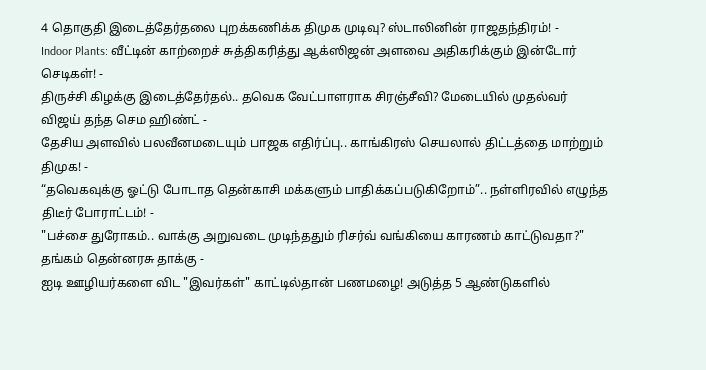4 தொகுதி இடைத்தேர்தலை புறக்கணிக்க திமுக முடிவு? ஸ்டாலினின் ராஜதந்திரம்! -
Indoor Plants: வீட்டின் காற்றைச் சுத்திகரித்து ஆக்ஸிஜன் அளவை அதிகரிக்கும் இன்டோர் செடிகள்! -
திருச்சி கிழக்கு இடைத்தேர்தல்.. தவெக வேட்பாளராக சிரஞ்சீவி? மேடையில் முதல்வர் விஜய் தந்த செம ஹிண்ட் -
தேசிய அளவில் பலவீனமடையும் பாஜக எதிர்ப்பு.. காங்கிரஸ் செயலால் திட்டத்தை மாற்றும் திமுக! -
“தவெகவுக்கு ஓட்டு போடாத தென்காசி மக்களும் பாதிக்கப்படுகிறோம்”.. நள்ளிரவில் எழுந்த திடீர் போராட்டம்! -
"பச்சை துரோகம்.. வாக்கு அறுவடை முடிந்ததும் ரிசர்வ் வங்கியை காரணம் காட்டுவதா?" தங்கம் தென்னரசு தாக்கு -
ஐடி ஊழியர்களை விட "இவர்கள்" காட்டில்தான் பணமழை! அடுத்த 5 ஆண்டுகளில்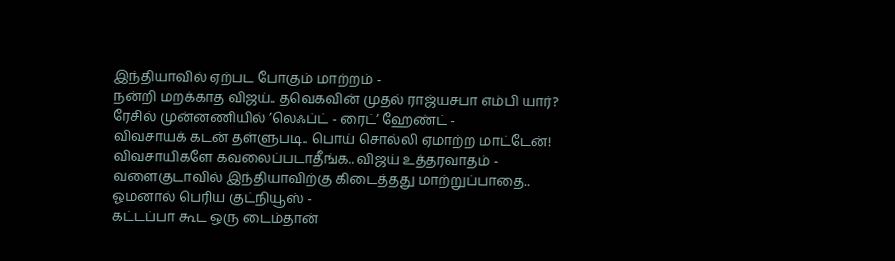இந்தியாவில் ஏற்பட போகும் மாற்றம் -
நன்றி மறக்காத விஜய்.. தவெகவின் முதல் ராஜ்யசபா எம்பி யார்? ரேசில் முன்னணியில் ’லெஃப்ட் - ரைட்’ ஹேண்ட் -
விவசாயக் கடன் தள்ளுபடி.. பொய் சொல்லி ஏமாற்ற மாட்டேன்! விவசாயிகளே கவலைப்படாதீங்க.. விஜய் உத்தரவாதம் -
வளைகுடாவில் இந்தியாவிற்கு கிடைத்தது மாற்றுப்பாதை.. ஓமனால் பெரிய குட்நியூஸ் -
கட்டப்பா கூட ஒரு டைம்தான்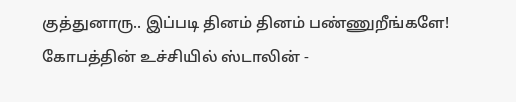குத்துனாரு.. இப்படி தினம் தினம் பண்ணுறீங்களே! கோபத்தின் உச்சியில் ஸ்டாலின் -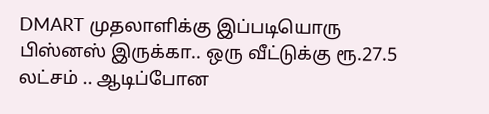DMART முதலாளிக்கு இப்படியொரு பிஸ்னஸ் இருக்கா.. ஒரு வீட்டுக்கு ரூ.27.5 லட்சம் .. ஆடிப்போன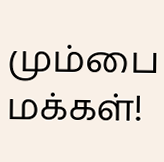மும்பை மக்கள்!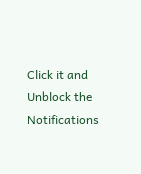Click it and Unblock the Notifications